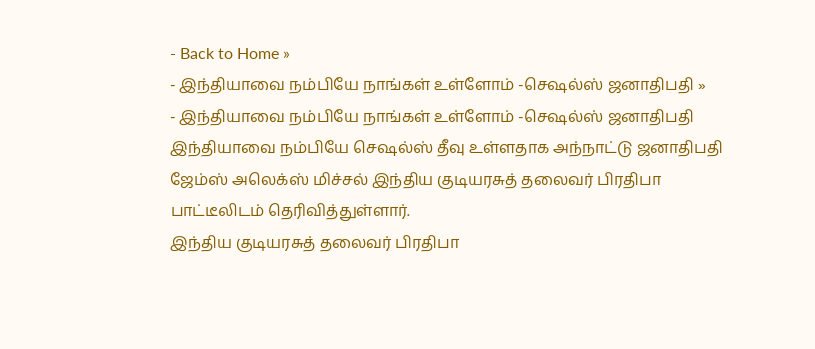- Back to Home »
- இந்தியாவை நம்பியே நாங்கள் உள்ளோம் -செஷல்ஸ் ஜனாதிபதி »
- இந்தியாவை நம்பியே நாங்கள் உள்ளோம் -செஷல்ஸ் ஜனாதிபதி
இந்தியாவை நம்பியே செஷல்ஸ் தீவு உள்ளதாக அந்நாட்டு ஜனாதிபதி ஜேம்ஸ் அலெக்ஸ் மிச்சல் இந்திய குடியரசுத் தலைவர் பிரதிபா பாட்டீலிடம் தெரிவித்துள்ளார்.
இந்திய குடியரசுத் தலைவர் பிரதிபா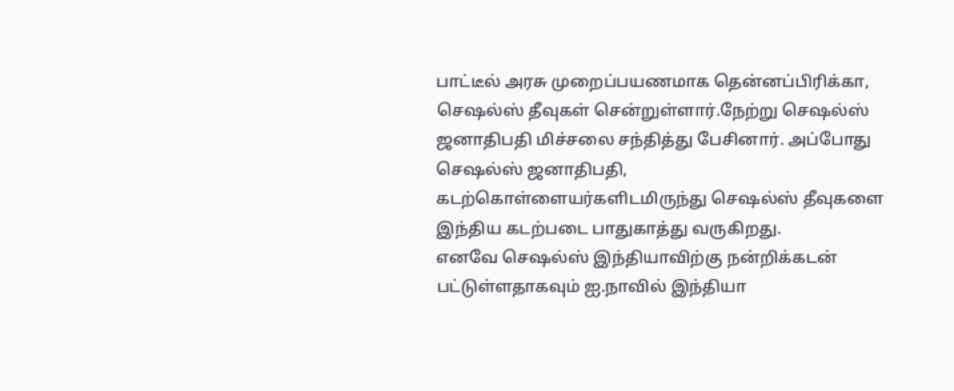பாட்டீல் அரசு முறைப்பயணமாக தென்னப்பிரிக்கா, செஷல்ஸ் தீவுகள் சென்றுள்ளார்.நேற்று செஷல்ஸ் ஜனாதிபதி மிச்சலை சந்தித்து பேசினார். அப்போது செஷல்ஸ் ஜனாதிபதி, கடற்கொள்ளையர்களிடமிருந்து செஷல்ஸ் தீவுகளை இந்திய கடற்படை பாதுகாத்து வருகிறது.
எனவே செஷல்ஸ் இந்தியாவிற்கு நன்றிக்கடன் பட்டுள்ளதாகவும் ஐ.நாவில் இந்தியா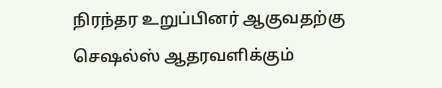நிரந்தர உறுப்பினர் ஆகுவதற்கு செஷல்ஸ் ஆதரவளிக்கும்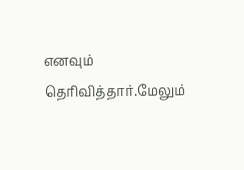எனவும் தெரிவித்தார்.மேலும்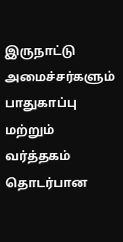இருநாட்டு அமைச்சர்களும் பாதுகாப்பு மற்றும் வர்த்தகம் தொடர்பான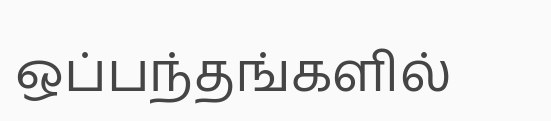ஒப்பந்தங்களில்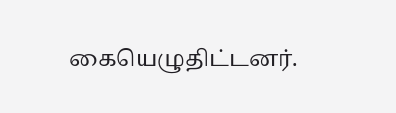கையெழுதிட்டனர்.